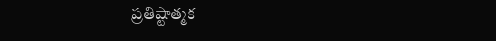ప్రతిష్టాత్మక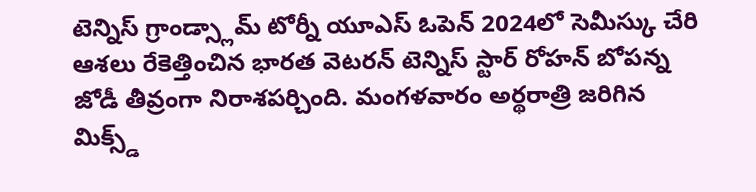టెన్నిస్ గ్రాండ్స్లామ్ టోర్నీ యూఎస్ ఓపెన్ 2024లో సెమీస్కు చేరి ఆశలు రేకెత్తించిన భారత వెటరన్ టెన్నిస్ స్టార్ రోహన్ బోపన్న జోడీ తీవ్రంగా నిరాశపర్చింది. మంగళవారం అర్థరాత్రి జరిగిన మిక్స్డ్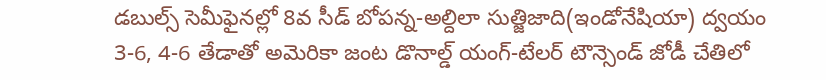డబుల్స్ సెమీఫైనల్లో 8వ సీడ్ బోపన్న-అల్దిలా సుత్జిజాది(ఇండోనేషియా) ద్వయం 3-6, 4-6 తేడాతో అమెరికా జంట డొనాల్డ్ యంగ్-టేలర్ టౌన్సెండ్ జోడీ చేతిలో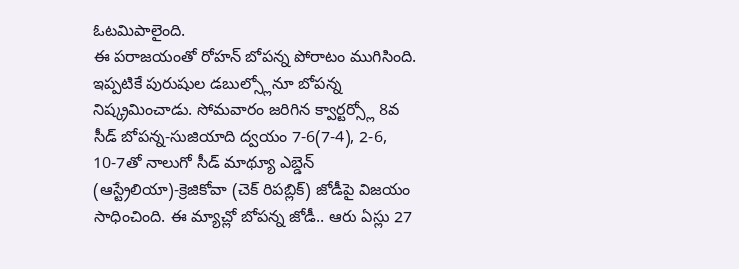ఓటమిపాలైంది.
ఈ పరాజయంతో రోహన్ బోపన్న పోరాటం ముగిసింది. ఇప్పటికే పురుషుల డబుల్స్లోనూ బోపన్న నిష్క్రమించాడు. సోమవారం జరిగిన క్వార్టర్స్లో 8వ సీడ్ బోపన్న-సుజియాది ద్వయం 7-6(7-4), 2-6, 10-7తో నాలుగో సీడ్ మాథ్యూ ఎబ్డెన్ (ఆస్ట్రేలియా)-క్రెజికోవా (చెక్ రిపబ్లిక్) జోడీపై విజయం సాధించింది. ఈ మ్యాచ్లో బోపన్న జోడీ.. ఆరు ఏస్లు 27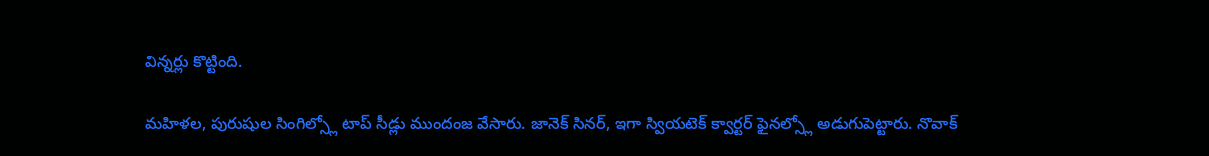విన్నర్లు కొట్టింది.

మహిళల, పురుషుల సింగిల్స్లో టాప్ సీడ్లు ముందంజ వేసారు. జానెక్ సినర్, ఇగా స్వియటెక్ క్వార్టర్ ఫైనల్స్లో అడుగుపెట్టారు. నొవాక్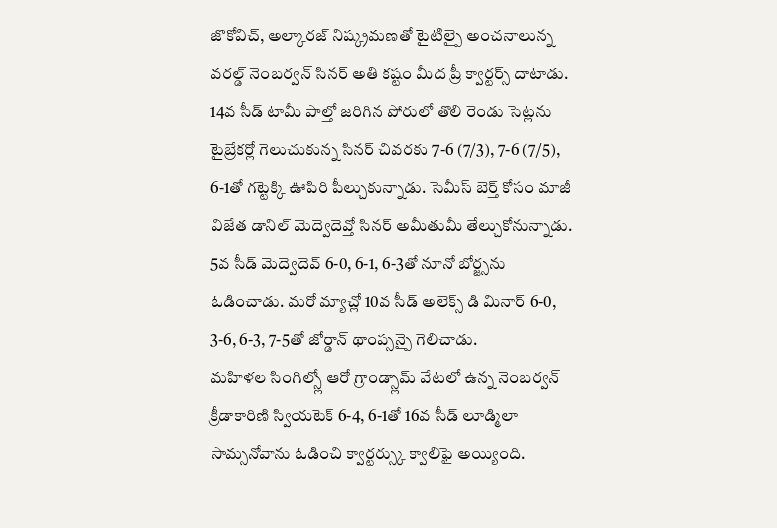జొకోవిచ్, అల్కారజ్ నిష్క్రమణతో టైటిల్పై అంచనాలున్న వరల్డ్ నెంబర్వన్ సినర్ అతి కష్టం మీద ప్రీ క్వార్టర్స్ దాటాడు.
14వ సీడ్ టామీ పాల్తో జరిగిన పోరులో తొలి రెండు సెట్లను టైబ్రేకర్లో గెలుచుకున్న సినర్ చివరకు 7-6 (7/3), 7-6 (7/5), 6-1తో గట్టెక్కి ఊపిరి పీల్చుకున్నాడు. సెమీస్ బెర్త్ కోసం మాజీ విజేత డానిల్ మెద్వెదెవ్తో సినర్ అమీతుమీ తేల్చుకోనున్నాడు.
5వ సీడ్ మెద్వెదెవ్ 6-0, 6-1, 6-3తో నూనో బోర్జ్సను ఓడించాడు. మరో మ్యాచ్లో 10వ సీడ్ అలెక్స్ డి మినార్ 6-0, 3-6, 6-3, 7-5తో జోర్డాన్ థాంప్సన్పై గెలిచాడు.
మహిళల సింగిల్స్లో ఆరో గ్రాండ్స్లామ్ వేటలో ఉన్న నెంబర్వన్ క్రీడాకారిణి స్వియటెక్ 6-4, 6-1తో 16వ సీడ్ లూడ్మిలా సామ్సనోవాను ఓడించి క్వార్టర్స్కు క్వాలిఫై అయ్యింది.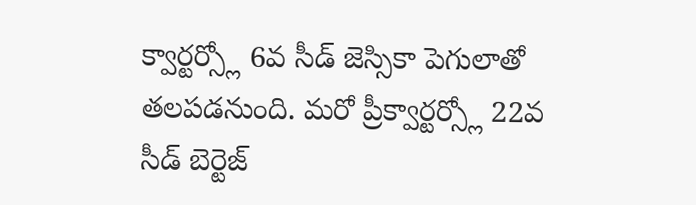క్వార్టర్స్లో 6వ సీడ్ జెస్సికా పెగులాతో తలపడనుంది. మరో ప్రీక్వార్టర్స్లో 22వ సీడ్ బెర్టెజ్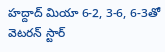హద్దాద్ మియా 6-2, 3-6, 6-3తో వెటరన్ స్టార్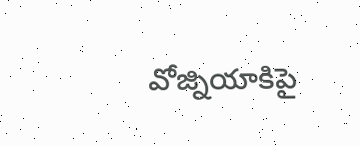వోజ్నియాకిపై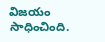విజయం సాధించింది.